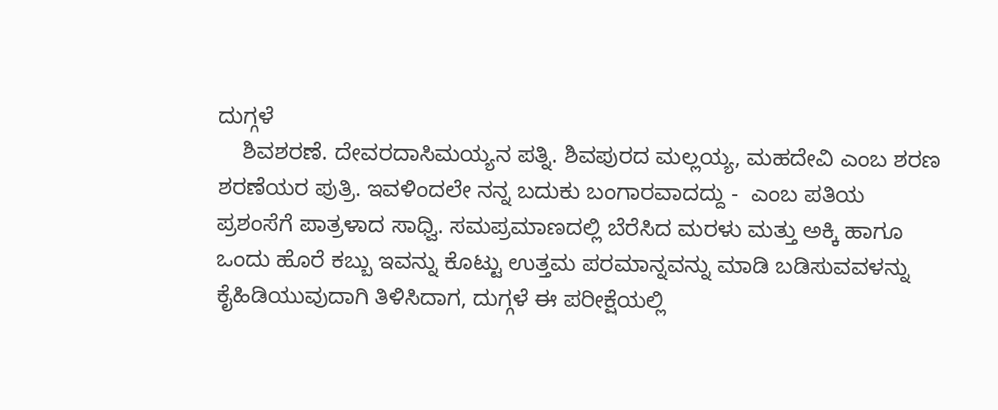ದುಗ್ಗಳೆ
    ಶಿವಶರಣೆ. ದೇವರದಾಸಿಮಯ್ಯನ ಪತ್ನಿ. ಶಿವಪುರದ ಮಲ್ಲಯ್ಯ, ಮಹದೇವಿ ಎಂಬ ಶರಣ ಶರಣೆಯರ ಪುತ್ರಿ. ಇವಳಿಂದಲೇ ನನ್ನ ಬದುಕು ಬಂಗಾರವಾದದ್ದು -  ಎಂಬ ಪತಿಯ ಪ್ರಶಂಸೆಗೆ ಪಾತ್ರಳಾದ ಸಾಧ್ವಿ. ಸಮಪ್ರಮಾಣದಲ್ಲಿ ಬೆರೆಸಿದ ಮರಳು ಮತ್ತು ಅಕ್ಕಿ ಹಾಗೂ ಒಂದು ಹೊರೆ ಕಬ್ಬು ಇವನ್ನು ಕೊಟ್ಟು ಉತ್ತಮ ಪರಮಾನ್ನವನ್ನು ಮಾಡಿ ಬಡಿಸುವವಳನ್ನು ಕೈಹಿಡಿಯುವುದಾಗಿ ತಿಳಿಸಿದಾಗ, ದುಗ್ಗಳೆ ಈ ಪರೀಕ್ಷೆಯಲ್ಲಿ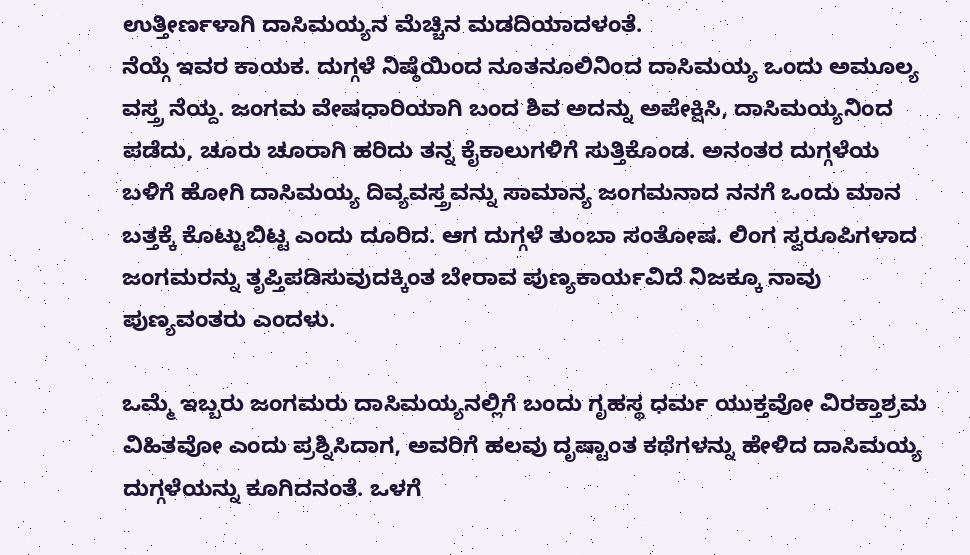ಉತ್ತೀರ್ಣಳಾಗಿ ದಾಸಿಮಯ್ಯನ ಮೆಚ್ಚಿನ ಮಡದಿಯಾದಳಂತೆ.
ನೆಯ್ಗೆ ಇವರ ಕಾಯಕ. ದುಗ್ಗಳೆ ನಿಷ್ಠೆಯಿಂದ ನೂತನೂಲಿನಿಂದ ದಾಸಿಮಯ್ಯ ಒಂದು ಅಮೂಲ್ಯ ವಸ್ತ್ರ ನೆಯ್ದ. ಜಂಗಮ ವೇಷಧಾರಿಯಾಗಿ ಬಂದ ಶಿವ ಅದನ್ನು ಅಪೇಕ್ಷಿಸಿ, ದಾಸಿಮಯ್ಯನಿಂದ ಪಡೆದು, ಚೂರು ಚೂರಾಗಿ ಹರಿದು ತನ್ನ ಕೈಕಾಲುಗಳಿಗೆ ಸುತ್ತಿಕೊಂಡ. ಅನಂತರ ದುಗ್ಗಳೆಯ ಬಳಿಗೆ ಹೋಗಿ ದಾಸಿಮಯ್ಯ ದಿವ್ಯವಸ್ತ್ರವನ್ನು ಸಾಮಾನ್ಯ ಜಂಗಮನಾದ ನನಗೆ ಒಂದು ಮಾನ ಬತ್ತಕ್ಕೆ ಕೊಟ್ಟುಬಿಟ್ಟ ಎಂದು ದೂರಿದ. ಆಗ ದುಗ್ಗಳೆ ತುಂಬಾ ಸಂತೋಷ. ಲಿಂಗ ಸ್ವರೂಪಿಗಳಾದ ಜಂಗಮರನ್ನು ತೃಪ್ತಿಪಡಿಸುವುದಕ್ಕಿಂತ ಬೇರಾವ ಪುಣ್ಯಕಾರ್ಯವಿದೆ ನಿಜಕ್ಕೂ ನಾವು ಪುಣ್ಯವಂತರು ಎಂದಳು.

ಒಮ್ಮೆ ಇಬ್ಬರು ಜಂಗಮರು ದಾಸಿಮಯ್ಯನಲ್ಲಿಗೆ ಬಂದು ಗೃಹಸ್ಥ ಧರ್ಮ ಯುಕ್ತವೋ ವಿರಕ್ತಾಶ್ರಮ ವಿಹಿತವೋ ಎಂದು ಪ್ರಶ್ನಿಸಿದಾಗ, ಅವರಿಗೆ ಹಲವು ದೃಷ್ಟಾಂತ ಕಥೆಗಳನ್ನು ಹೇಳಿದ ದಾಸಿಮಯ್ಯ ದುಗ್ಗಳೆಯನ್ನು ಕೂಗಿದನಂತೆ. ಒಳಗೆ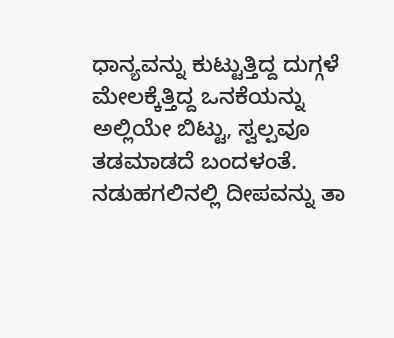ಧಾನ್ಯವನ್ನು ಕುಟ್ಟುತ್ತಿದ್ದ ದುಗ್ಗಳೆ ಮೇಲಕ್ಕೆತ್ತಿದ್ದ ಒನಕೆಯನ್ನು ಅಲ್ಲಿಯೇ ಬಿಟ್ಟು, ಸ್ವಲ್ಪವೂ ತಡಮಾಡದೆ ಬಂದಳಂತೆ. ನಡುಹಗಲಿನಲ್ಲಿ ದೀಪವನ್ನು ತಾ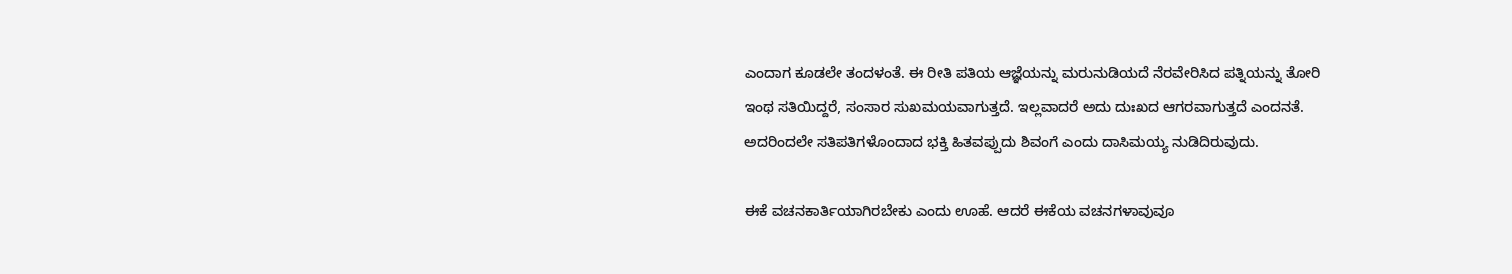ಎಂದಾಗ ಕೂಡಲೇ ತಂದಳಂತೆ. ಈ ರೀತಿ ಪತಿಯ ಆಜ್ಞೆಯನ್ನು ಮರುನುಡಿಯದೆ ನೆರವೇರಿಸಿದ ಪತ್ನಿಯನ್ನು ತೋರಿ ಇಂಥ ಸತಿಯಿದ್ದರೆ, ಸಂಸಾರ ಸುಖಮಯವಾಗುತ್ತದೆ. ಇಲ್ಲವಾದರೆ ಅದು ದುಃಖದ ಆಗರವಾಗುತ್ತದೆ ಎಂದನತೆ. ಅದರಿಂದಲೇ ಸತಿಪತಿಗಳೊಂದಾದ ಭಕ್ತಿ ಹಿತವಪ್ಪುದು ಶಿವಂಗೆ ಎಂದು ದಾಸಿಮಯ್ಯ ನುಡಿದಿರುವುದು.

ಈಕೆ ವಚನಕಾರ್ತಿಯಾಗಿರಬೇಕು ಎಂದು ಊಹೆ. ಆದರೆ ಈಕೆಯ ವಚನಗಳಾವುವೂ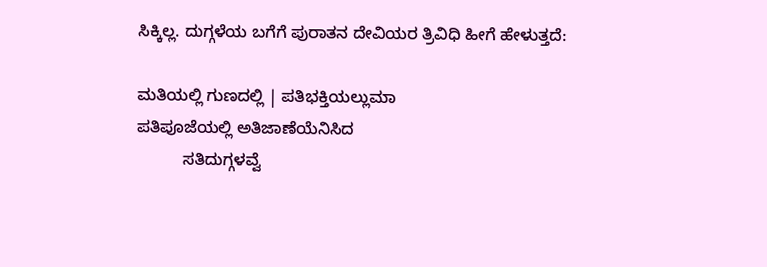ಸಿಕ್ಕಿಲ್ಲ. ದುಗ್ಗಳೆಯ ಬಗೆಗೆ ಪುರಾತನ ದೇವಿಯರ ತ್ರಿವಿಧಿ ಹೀಗೆ ಹೇಳುತ್ತದೆ:

ಮತಿಯಲ್ಲಿ ಗುಣದಲ್ಲಿ | ಪತಿಭಕ್ತಿಯಲ್ಲುಮಾ
ಪತಿಪೂಜೆಯಲ್ಲಿ ಅತಿಜಾಣೆಯೆನಿಸಿದ
          ಸತಿದುಗ್ಗಳವ್ವೆ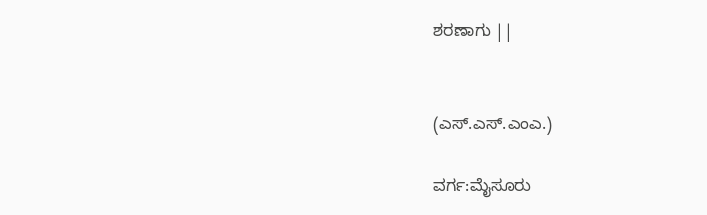ಶರಣಾಗು ||


(ಎಸ್.ಎಸ್.ಎಂಎ.)

ವರ್ಗ:ಮೈಸೂರು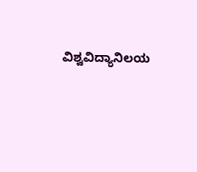ವಿಶ್ವವಿದ್ಯಾನಿಲಯ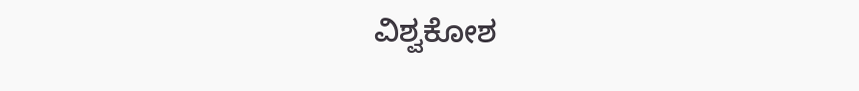ವಿಶ್ವಕೋಶ